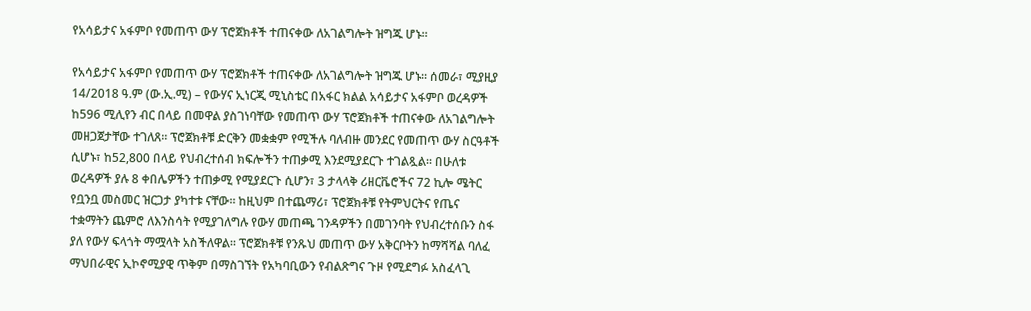የአሳይታና አፋምቦ የመጠጥ ውሃ ፕሮጀክቶች ተጠናቀው ለአገልግሎት ዝግጁ ሆኑ።

የአሳይታና አፋምቦ የመጠጥ ውሃ ፕሮጀክቶች ተጠናቀው ለአገልግሎት ዝግጁ ሆኑ። ሰመራ፣ ሚያዚያ 14/2018 ዓ.ም (ው.ኢ.ሚ) – የውሃና ኢነርጂ ሚኒስቴር በአፋር ክልል አሳይታና አፋምቦ ወረዳዎች ከ596 ሚሊየን ብር በላይ በመዋል ያስገነባቸው የመጠጥ ውሃ ፕሮጀክቶች ተጠናቀው ለአገልግሎት መዘጋጀታቸው ተገለጸ። ፕሮጀክቶቹ ድርቅን መቋቋም የሚችሉ ባለብዙ መንደር የመጠጥ ውሃ ስርዓቶች ሲሆኑ፣ ከ52,800 በላይ የህብረተሰብ ክፍሎችን ተጠቃሚ እንደሚያደርጉ ተገልጿል። በሁለቱ ወረዳዎች ያሉ 8 ቀበሌዎችን ተጠቃሚ የሚያደርጉ ሲሆን፣ 3 ታላላቅ ሪዘርቬሮችና 72 ኪሎ ሜትር የቧንቧ መስመር ዝርጋታ ያካተቱ ናቸው። ከዚህም በተጨማሪ፣ ፕሮጀክቶቹ የትምህርትና የጤና ተቋማትን ጨምሮ ለእንስሳት የሚያገለግሉ የውሃ መጠጫ ገንዳዎችን በመገንባት የህብረተሰቡን ስፋ ያለ የውሃ ፍላጎት ማሟላት አስችለዋል። ፕሮጀክቶቹ የንጹህ መጠጥ ውሃ አቅርቦትን ከማሻሻል ባለፈ ማህበራዊና ኢኮኖሚያዊ ጥቅም በማስገኘት የአካባቢውን የብልጽግና ጉዞ የሚደግፉ አስፈላጊ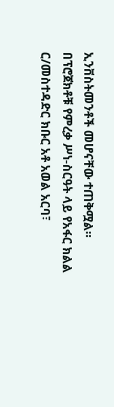ኢንቨስትመንቶች መሆናቸው ተጠቅሟል። በፕሮጀክቶቹ የምረቃ ሥነ-ስርዓት ላይ የአፋር ክልል ር/መስተዳድር ክቡር አቶ አወል አርባ፣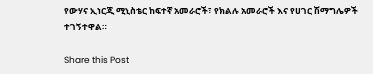የውሃና ኢነርጂ ሚኒስቴር ከፍተኛ አመራሮች፣ የክልሉ አመራሮች እና የሀገር ሽማግሌዎች ተገኝተዋል።

Share this Post